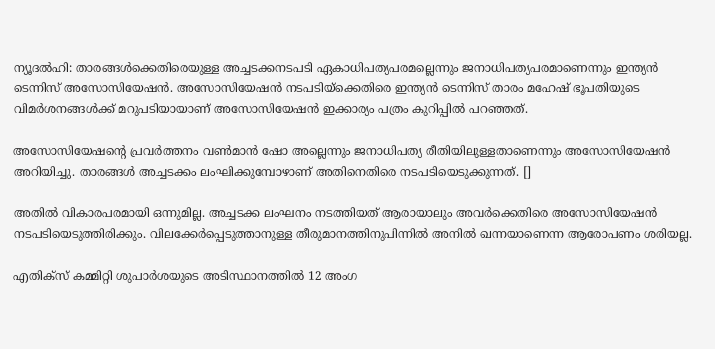ന്യൂദല്‍ഹി: താരങ്ങള്‍ക്കെതിരെയുള്ള അച്ചടക്കനടപടി ഏകാധിപത്യപരമല്ലെന്നും ജനാധിപത്യപരമാണെന്നും ഇന്ത്യന്‍ ടെന്നിസ് അസോസിയേഷന്‍. അസോസിയേഷന്‍ നടപടിയ്‌ക്കെതിരെ ഇന്ത്യന്‍ ടെന്നിസ് താരം മഹേഷ് ഭൂപതിയുടെ വിമര്‍ശനങ്ങള്‍ക്ക് മറുപടിയായാണ് അസോസിയേഷന്‍ ഇക്കാര്യം പത്രം കുറിപ്പില്‍ പറഞ്ഞത്.

അസോസിയേഷന്റെ പ്രവര്‍ത്തനം വണ്‍മാന്‍ ഷോ അല്ലെന്നും ജനാധിപത്യ രീതിയിലുള്ളതാണെന്നും അസോസിയേഷന്‍ അറിയിച്ചു. താരങ്ങള്‍ അച്ചടക്കം ലംഘിക്കുമ്പോഴാണ് അതിനെതിരെ നടപടിയെടുക്കുന്നത്. []

അതില്‍ വികാരപരമായി ഒന്നുമില്ല. അച്ചടക്ക ലംഘനം നടത്തിയത് ആരായാലും അവര്‍ക്കെതിരെ അസോസിയേഷന്‍ നടപടിയെടുത്തിരിക്കും. വിലക്കേര്‍പ്പെടുത്താനുള്ള തീരുമാനത്തിനുപിന്നില്‍ അനില്‍ ഖന്നയാണെന്ന ആരോപണം ശരിയല്ല.

എതിക്‌സ് കമ്മിറ്റി ശുപാര്‍ശയുടെ അടിസ്ഥാനത്തില്‍ 12 അംഗ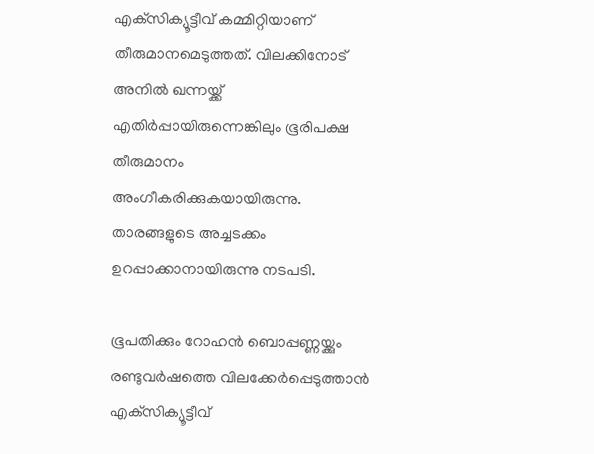എക്‌സിക്യൂട്ടീവ് കമ്മിറ്റിയാണ് തീരുമാനമെടുത്തത്. വിലക്കിനോട് അനില്‍ ഖന്നയ്ക്ക് എതിര്‍പ്പായിരുന്നെങ്കിലും ഭൂരിപക്ഷ തീരുമാനം അംഗീകരിക്കുകയായിരുന്നു. താരങ്ങളുടെ അച്ചടക്കം ഉറപ്പാക്കാനായിരുന്നു നടപടി.

ഭൂപതിക്കും റോഹന്‍ ബൊപ്പണ്ണയ്ക്കും രണ്ടുവര്‍ഷത്തെ വിലക്കേര്‍പ്പെടുത്താന്‍ എക്‌സിക്യൂട്ടീവ്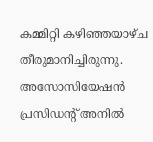കമ്മിറ്റി കഴിഞ്ഞയാഴ്ച തീരുമാനിച്ചിരുന്നു. അസോസിയേഷന്‍ പ്രസിഡന്റ് അനില്‍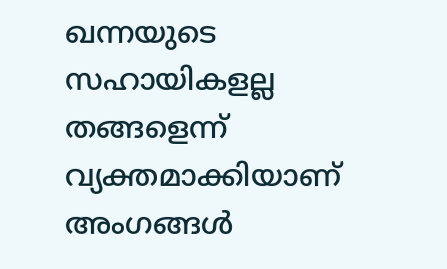ഖന്നയുടെ സഹായികളല്ല തങ്ങളെന്ന് വ്യക്തമാക്കിയാണ് അംഗങ്ങള്‍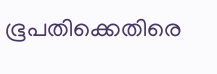ഭൂപതിക്കെതിരെ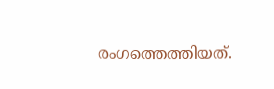രംഗത്തെത്തിയത്.